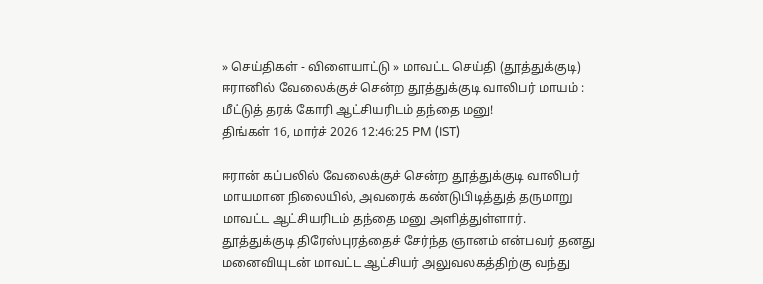» செய்திகள் - விளையாட்டு » மாவட்ட செய்தி (தூத்துக்குடி)
ஈரானில் வேலைக்குச் சென்ற தூத்துக்குடி வாலிபர் மாயம் : மீட்டுத் தரக் கோரி ஆட்சியரிடம் தந்தை மனு!
திங்கள் 16, மார்ச் 2026 12:46:25 PM (IST)

ஈரான் கப்பலில் வேலைக்குச் சென்ற தூத்துக்குடி வாலிபர் மாயமான நிலையில், அவரைக் கண்டுபிடித்துத் தருமாறு மாவட்ட ஆட்சியரிடம் தந்தை மனு அளித்துள்ளார்.
தூத்துக்குடி திரேஸ்புரத்தைச் சேர்ந்த ஞானம் என்பவர் தனது மனைவியுடன் மாவட்ட ஆட்சியர் அலுவலகத்திற்கு வந்து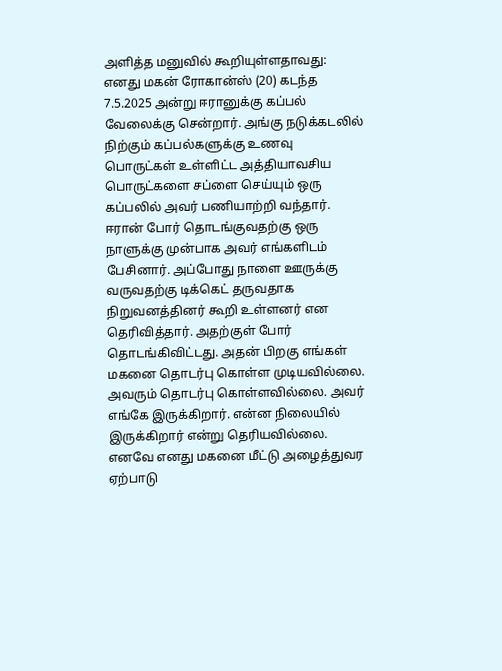அளித்த மனுவில் கூறியுள்ளதாவது: எனது மகன் ரோகான்ஸ் (20) கடந்த 7.5.2025 அன்று ஈரானுக்கு கப்பல் வேலைக்கு சென்றார். அங்கு நடுக்கடலில் நிற்கும் கப்பல்களுக்கு உணவு பொருட்கள் உள்ளிட்ட அத்தியாவசிய பொருட்களை சப்ளை செய்யும் ஒரு கப்பலில் அவர் பணியாற்றி வந்தார்.
ஈரான் போர் தொடங்குவதற்கு ஒரு நாளுக்கு முன்பாக அவர் எங்களிடம் பேசினார். அப்போது நாளை ஊருக்கு வருவதற்கு டிக்கெட் தருவதாக நிறுவனத்தினர் கூறி உள்ளனர் என தெரிவித்தார். அதற்குள் போர் தொடங்கிவிட்டது. அதன் பிறகு எங்கள் மகனை தொடர்பு கொள்ள முடியவில்லை. அவரும் தொடர்பு கொள்ளவில்லை. அவர் எங்கே இருக்கிறார். என்ன நிலையில் இருக்கிறார் என்று தெரியவில்லை. எனவே எனது மகனை மீட்டு அழைத்துவர ஏற்பாடு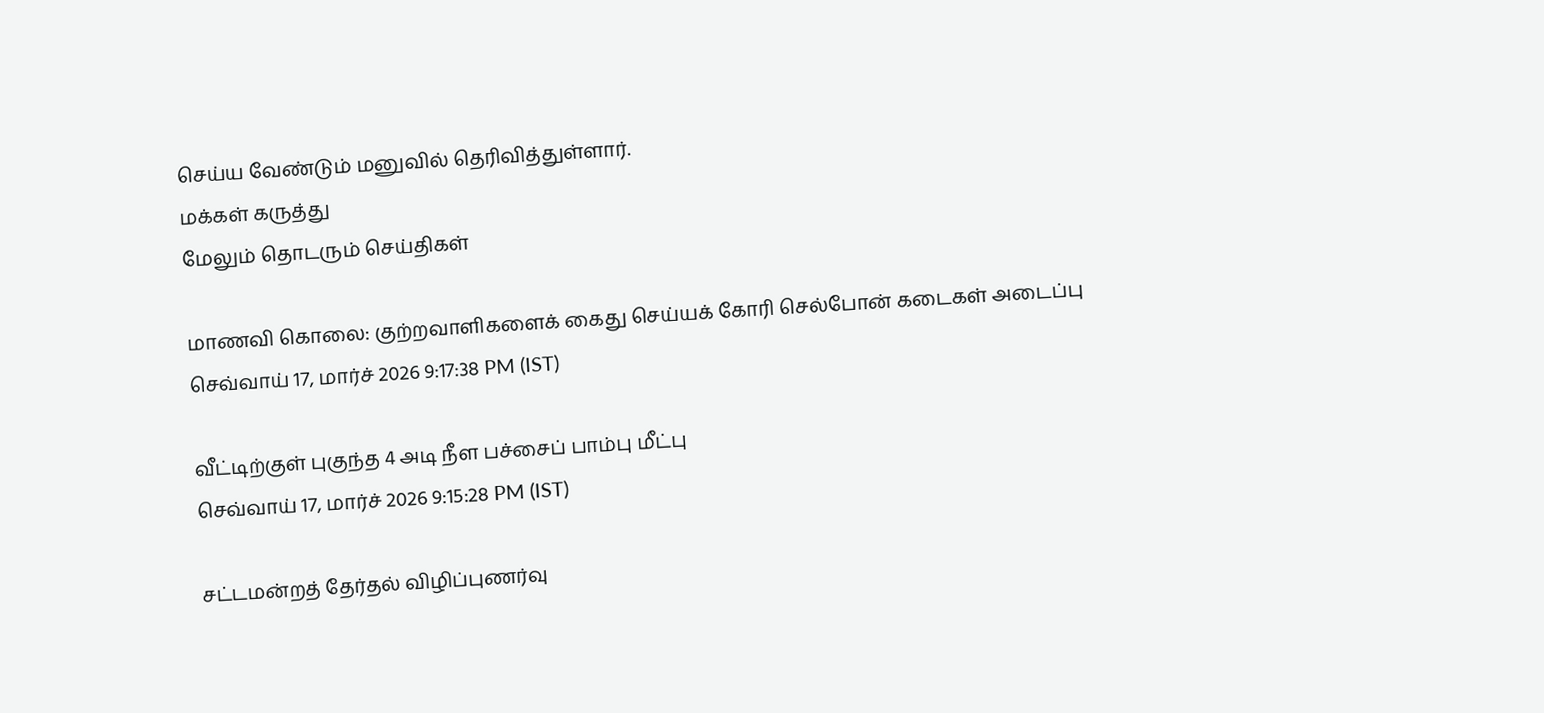செய்ய வேண்டும் மனுவில் தெரிவித்துள்ளார்.
மக்கள் கருத்து
மேலும் தொடரும் செய்திகள்

மாணவி கொலை: குற்றவாளிகளைக் கைது செய்யக் கோரி செல்போன் கடைகள் அடைப்பு
செவ்வாய் 17, மார்ச் 2026 9:17:38 PM (IST)

வீட்டிற்குள் புகுந்த 4 அடி நீள பச்சைப் பாம்பு மீட்பு
செவ்வாய் 17, மார்ச் 2026 9:15:28 PM (IST)

சட்டமன்றத் தேர்தல் விழிப்புணர்வு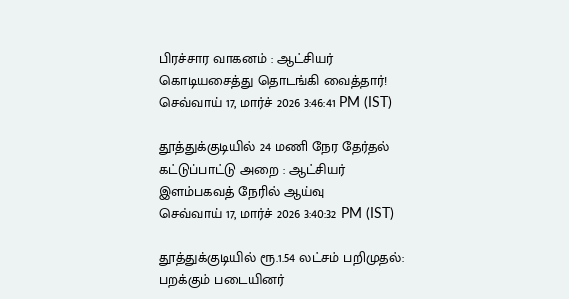பிரச்சார வாகனம் : ஆட்சியர் கொடியசைத்து தொடங்கி வைத்தார்!
செவ்வாய் 17, மார்ச் 2026 3:46:41 PM (IST)

தூத்துக்குடியில் 24 மணி நேர தேர்தல் கட்டுப்பாட்டு அறை : ஆட்சியர் இளம்பகவத் நேரில் ஆய்வு
செவ்வாய் 17, மார்ச் 2026 3:40:32 PM (IST)

தூத்துக்குடியில் ரூ.1.54 லட்சம் பறிமுதல்: பறக்கும் படையினர்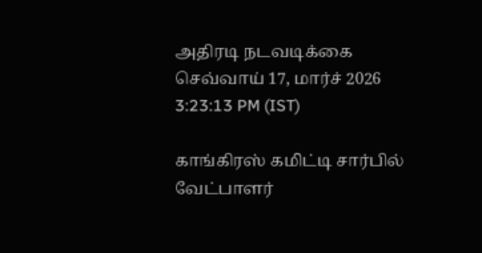அதிரடி நடவடிக்கை
செவ்வாய் 17, மார்ச் 2026 3:23:13 PM (IST)

காங்கிரஸ் கமிட்டி சார்பில் வேட்பாளர்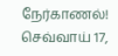நேர்காணல்!
செவ்வாய் 17,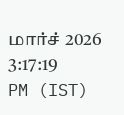மார்ச் 2026 3:17:19 PM (IST)